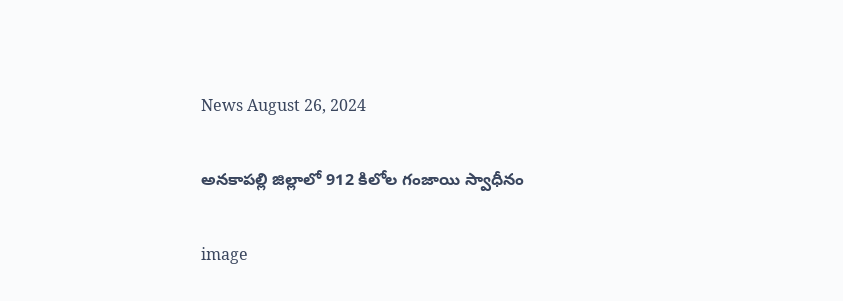News August 26, 2024

అనకాపల్లి జిల్లాలో 912 కిలోల గంజాయి స్వాధీనం

image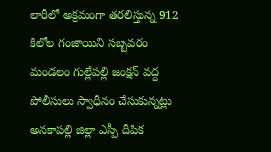లారీలో అక్రమంగా తరలిస్తున్న 912 కిలోల గంజాయిని సబ్బవరం మండలం గుల్లేపల్లి జంక్షన్ వద్ద పోలీసులు స్వాధీనం చేసుకున్నట్లు అనకాపల్లి జిల్లా ఎస్పీ దీపిక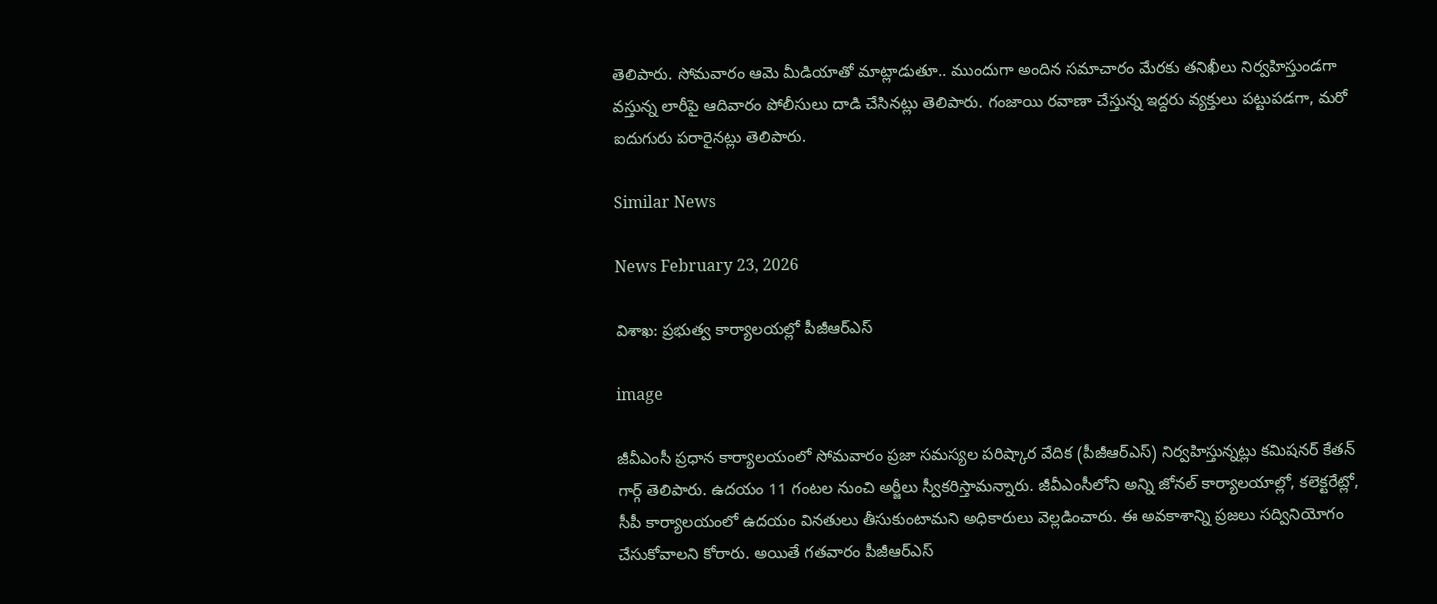తెలిపారు. సోమవారం ఆమె మీడియాతో మాట్లాడుతూ.. ముందుగా అందిన సమాచారం మేరకు తనిఖీలు నిర్వహిస్తుండగా వస్తున్న లారీపై ఆదివారం పోలీసులు దాడి చేసినట్లు తెలిపారు. గంజాయి రవాణా చేస్తున్న ఇద్దరు వ్యక్తులు పట్టుపడగా, మరో ఐదుగురు పరారైనట్లు తెలిపారు.

Similar News

News February 23, 2026

విశాఖ: ప్రభుత్వ కార్యాలయల్లో పీజీఆర్ఎస్

image

జీవీఎంసీ ప్రధాన కార్యాలయంలో సోమవారం ప్రజా సమస్యల పరిష్కార వేదిక (పీజీఆర్‌ఎస్) నిర్వహిస్తున్నట్లు కమిషనర్ కేతన్ గార్గ్ తెలిపారు. ఉదయం 11 గంటల నుంచి అర్జీలు స్వీకరిస్తామన్నారు. జీవీఎంసీలోని అన్ని జోనల్ కార్యాలయాల్లో, కలెక్టరేట్లో, సీపీ కార్యాలయంలో ఉదయం వినతులు తీసుకుంటామని అధికారులు వెల్లడించారు. ఈ అవకాశాన్ని ప్రజలు సద్వినియోగం చేసుకోవాలని కోరారు. అయితే గతవారం పీజీఆర్ఎస్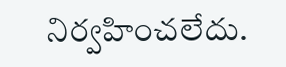నిర్వహించలేదు.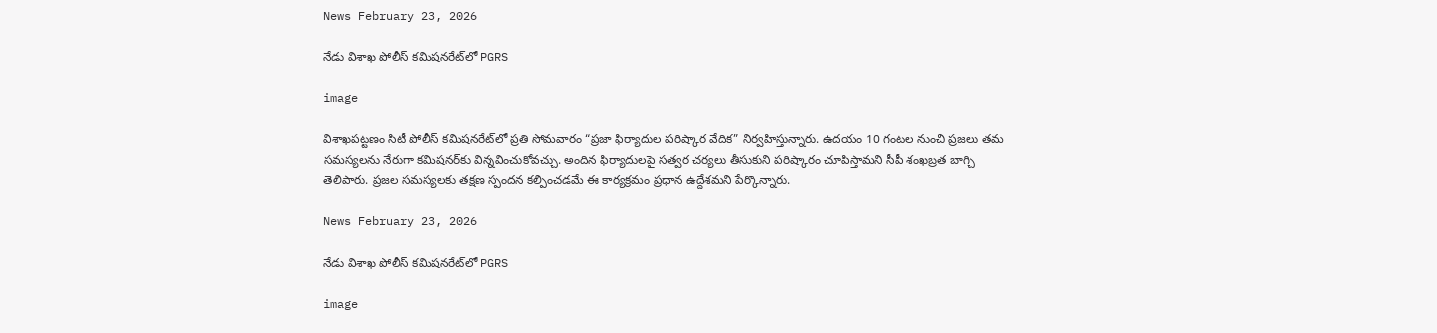News February 23, 2026

నేడు విశాఖ పోలీస్ కమిషనరేట్‌లో PGRS

image

విశాఖపట్టణం సిటీ పోలీస్ కమిషనరేట్‌లో ప్రతి సోమవారం “ప్రజా ఫిర్యాదుల పరిష్కార వేదిక” నిర్వహిస్తున్నారు. ఉదయం 10 గంటల నుంచి ప్రజలు తమ సమస్యలను నేరుగా కమిషనర్‌కు విన్నవించుకోవచ్చు. అందిన ఫిర్యాదులపై సత్వర చర్యలు తీసుకుని పరిష్కారం చూపిస్తామని సీపీ శంఖబ్రత బాగ్చి తెలిపారు. ప్రజల సమస్యలకు తక్షణ స్పందన కల్పించడమే ఈ కార్యక్రమం ప్రధాన ఉద్దేశమని పేర్కొన్నారు.

News February 23, 2026

నేడు విశాఖ పోలీస్ కమిషనరేట్‌లో PGRS

image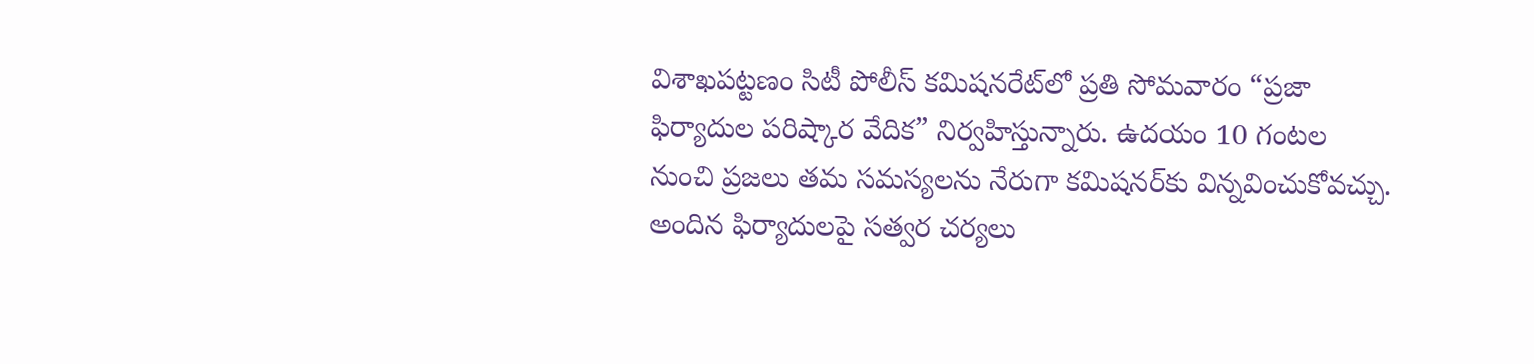విశాఖపట్టణం సిటీ పోలీస్ కమిషనరేట్‌లో ప్రతి సోమవారం “ప్రజా ఫిర్యాదుల పరిష్కార వేదిక” నిర్వహిస్తున్నారు. ఉదయం 10 గంటల నుంచి ప్రజలు తమ సమస్యలను నేరుగా కమిషనర్‌కు విన్నవించుకోవచ్చు. అందిన ఫిర్యాదులపై సత్వర చర్యలు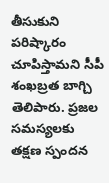తీసుకుని పరిష్కారం చూపిస్తామని సీపీ శంఖబ్రత బాగ్చి తెలిపారు. ప్రజల సమస్యలకు తక్షణ స్పందన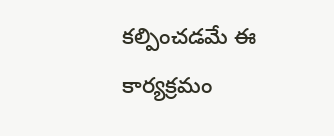కల్పించడమే ఈ కార్యక్రమం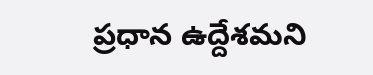ప్రధాన ఉద్దేశమని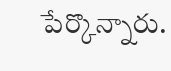పేర్కొన్నారు.